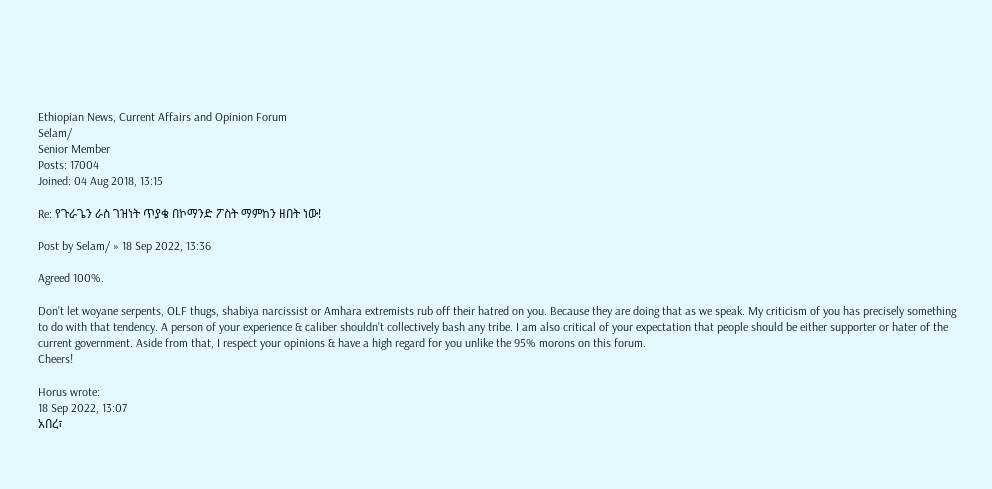Ethiopian News, Current Affairs and Opinion Forum
Selam/
Senior Member
Posts: 17004
Joined: 04 Aug 2018, 13:15

Re: የጉራጌን ራስ ገዝነት ጥያቄ በኮማንድ ፖስት ማምከን ዘበት ነው!

Post by Selam/ » 18 Sep 2022, 13:36

Agreed 100%.

Don’t let woyane serpents, OLF thugs, shabiya narcissist or Amhara extremists rub off their hatred on you. Because they are doing that as we speak. My criticism of you has precisely something to do with that tendency. A person of your experience & caliber shouldn’t collectively bash any tribe. I am also critical of your expectation that people should be either supporter or hater of the current government. Aside from that, I respect your opinions & have a high regard for you unlike the 95% morons on this forum.
Cheers!

Horus wrote:
18 Sep 2022, 13:07
አበረ፣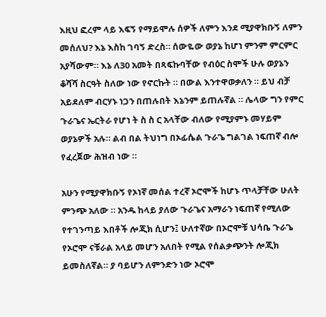እዚህ ፎረም ላይ እፍኝ የማይሞሉ ሰዎች ለምን እንደ ሚያዋክቡኝ ለምን መሰለህ? እኔ እስከ ገባኝ ድረስ። ሰውዬው ወያኔ ከሆነ ምንም ምርምር አያሻውም። እኔ ለ30 አመት በጻፍኩባቸው የብዕር ስሞች ሁሉ ወያኔን ቆሻሻ ስርዓት ስለው ነው የኖርኩት ። በውል እንተዋወቃለን ። ይህ ብቻ አይደለም ብርሃኑ ነጋን በጠሉበት እኔንም ይጠሉኛል ። ሌላው ግን የምር ጉራጌና ኤርትራ የሆነ ት ስ ስ ር አላቸው ብለው የሚያምኑ መሃይም ወያኔዎች አሉ። ልብ በል ትህነግ በኦፊሴል ጉራጌ ግልገል ነፍጠኛ ብሎ የፈረጀው ሕዝብ ነው ።

አሁን የሚያዋክቡኝ የኦነኛ መሰል ተረኛ ኦሮሞች ከሆኑ ጥላቻቸው ሁለት ምንጭ አለው ። አንዱ ከላይ ያለው ጉራጌና አማራን ነፍጠኛ የሚለው የተገንጣይ እበቶች ሎጂክ ሲሆን፤ ሁለተኛው በኦሮሞቹ ህሳቤ ጉራጌ የኦሮሞ ናቹራል አላይ መሆን አለበት የሚል የሰልቃጭንት ሎጂክ ይመስለኛል። ያ ባይሆን ለምንድን ነው ኦሮሞ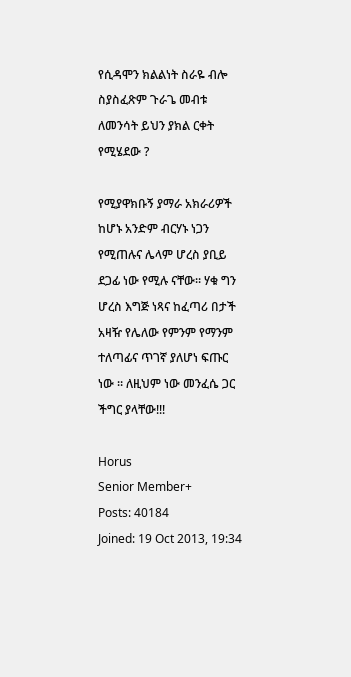የሲዳሞን ክልልነት ስራዬ ብሎ ስያስፈጽም ጉራጌ መብቱ ለመንሳት ይህን ያክል ርቀት የሚሄደው ?

የሚያዋክቡኝ ያማራ አክራሪዎች ከሆኑ አንድም ብርሃኑ ነጋን የሚጠሉና ሌላም ሆረስ ያቢይ ደጋፊ ነው የሚሉ ናቸው። ሃቁ ግን ሆረስ እግጅ ነጻና ከፈጣሪ በታች አዛዥ የሌለው የምንም የማንም ተለጣፊና ጥገኛ ያለሆነ ፍጡር ነው ። ለዚህም ነው መንፈሴ ጋር ችግር ያላቸው!!!

Horus
Senior Member+
Posts: 40184
Joined: 19 Oct 2013, 19:34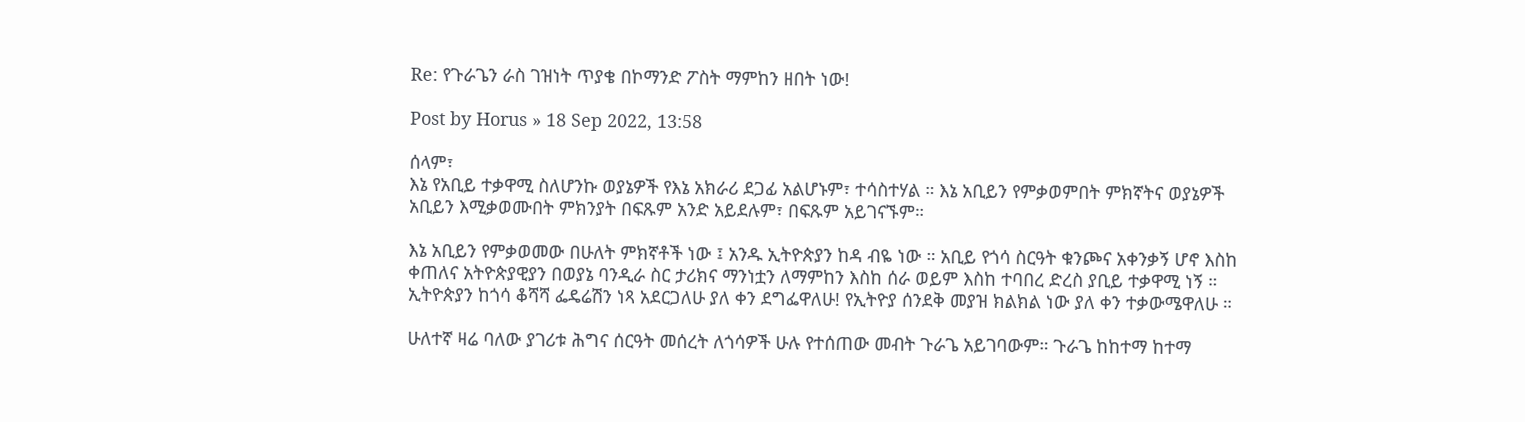Re: የጉራጌን ራስ ገዝነት ጥያቄ በኮማንድ ፖስት ማምከን ዘበት ነው!

Post by Horus » 18 Sep 2022, 13:58

ሰላም፣
እኔ የአቢይ ተቃዋሚ ስለሆንኩ ወያኔዎች የእኔ አክራሪ ደጋፊ አልሆኑም፣ ተሳስተሃል ። እኔ አቢይን የምቃወምበት ምክኛትና ወያኔዎች አቢይን እሚቃወሙበት ምክንያት በፍጹም አንድ አይደሉም፣ በፍጹም አይገናኙም።

እኔ አቢይን የምቃወመው በሁለት ምክኛቶች ነው ፤ አንዱ ኢትዮጵያን ከዳ ብዬ ነው ። አቢይ የጎሳ ስርዓት ቁንጮና አቀንቃኝ ሆኖ እስከ ቀጠለና አትዮጵያዊያን በወያኔ ባንዲራ ስር ታሪክና ማንነቷን ለማምከን እስከ ሰራ ወይም እስከ ተባበረ ድረስ ያቢይ ተቃዋሚ ነኝ ። ኢትዮጵያን ከጎሳ ቆሻሻ ፌዴሬሽን ነጻ አደርጋለሁ ያለ ቀን ደግፌዋለሁ! የኢትዮያ ሰንደቅ መያዝ ክልክል ነው ያለ ቀን ተቃውሜዋለሁ ።

ሁለተኛ ዛሬ ባለው ያገሪቱ ሕግና ሰርዓት መሰረት ለጎሳዎች ሁሉ የተሰጠው መብት ጉራጌ አይገባውም። ጉራጌ ከከተማ ከተማ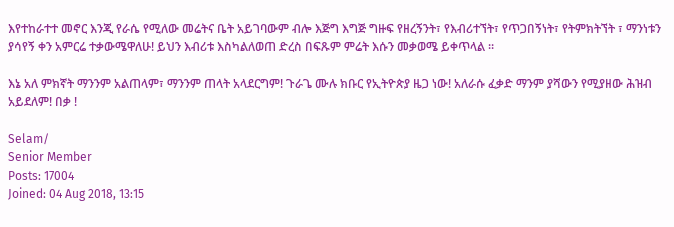እየተከራተተ መኖር እንጂ የራሴ የሚለው መሬትና ቤት አይገባውም ብሎ እጅግ እግጅ ግዙፍ የዘረኝንት፣ የእብሪተኘት፣ የጥጋበኝነት፣ የትምክትኘት ፣ ማንነቱን ያሳየኝ ቀን አምርሬ ተቃውሜዋለሁ! ይህን እብሪቱ እስካልለወጠ ድረስ በፍጹም ምሬት እሱን መቃወሜ ይቀጥላል ።

እኔ አለ ምክኛት ማንንም አልጠላም፣ ማንንም ጠላት አላደርግም! ጉራጌ ሙሉ ክቡር የኢትዮጵያ ዜጋ ነው! አለራሱ ፈቃድ ማንም ያሻውን የሚያዘው ሕዝብ አይደለም! በቃ !

Selam/
Senior Member
Posts: 17004
Joined: 04 Aug 2018, 13:15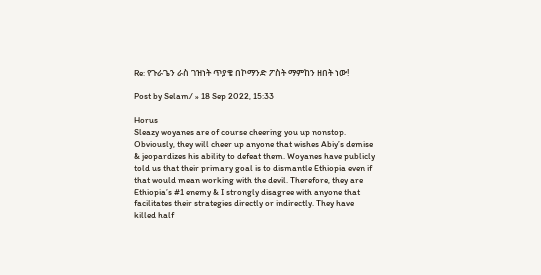Re: የጉራጌን ራስ ገዝነት ጥያቄ በኮማንድ ፖስት ማምከን ዘበት ነው!

Post by Selam/ » 18 Sep 2022, 15:33

Horus
Sleazy woyanes are of course cheering you up nonstop. Obviously, they will cheer up anyone that wishes Abiy’s demise & jeopardizes his ability to defeat them. Woyanes have publicly told us that their primary goal is to dismantle Ethiopia even if that would mean working with the devil. Therefore, they are Ethiopia’s #1 enemy & I strongly disagree with anyone that facilitates their strategies directly or indirectly. They have killed half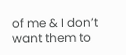of me & I don’t want them to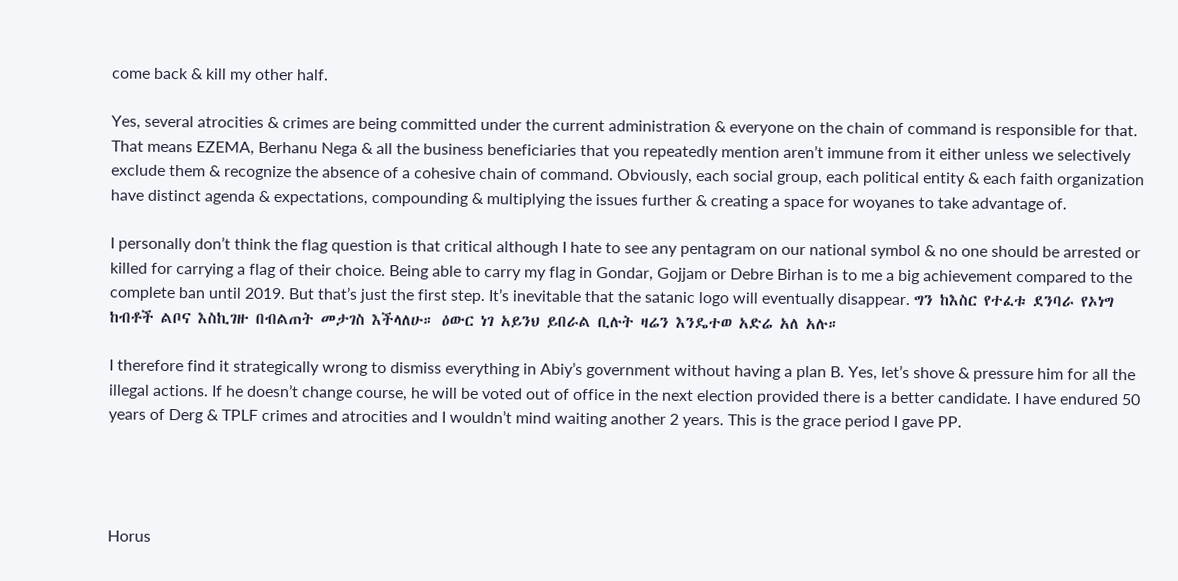come back & kill my other half.

Yes, several atrocities & crimes are being committed under the current administration & everyone on the chain of command is responsible for that. That means EZEMA, Berhanu Nega & all the business beneficiaries that you repeatedly mention aren’t immune from it either unless we selectively exclude them & recognize the absence of a cohesive chain of command. Obviously, each social group, each political entity & each faith organization have distinct agenda & expectations, compounding & multiplying the issues further & creating a space for woyanes to take advantage of.

I personally don’t think the flag question is that critical although I hate to see any pentagram on our national symbol & no one should be arrested or killed for carrying a flag of their choice. Being able to carry my flag in Gondar, Gojjam or Debre Birhan is to me a big achievement compared to the complete ban until 2019. But that’s just the first step. It’s inevitable that the satanic logo will eventually disappear. ግን ከእስር የተፈቱ ደንባራ የኦነግ ከብቶች ልቦና እስኪገዙ በብልጠት መታገስ እችላለሁ። ዕውር ነገ አይንህ ይበራል ቢሉት ዛሬን እንዴተወ አድሬ አለ አሉ።

I therefore find it strategically wrong to dismiss everything in Abiy’s government without having a plan B. Yes, let’s shove & pressure him for all the illegal actions. If he doesn’t change course, he will be voted out of office in the next election provided there is a better candidate. I have endured 50 years of Derg & TPLF crimes and atrocities and I wouldn’t mind waiting another 2 years. This is the grace period I gave PP.




Horus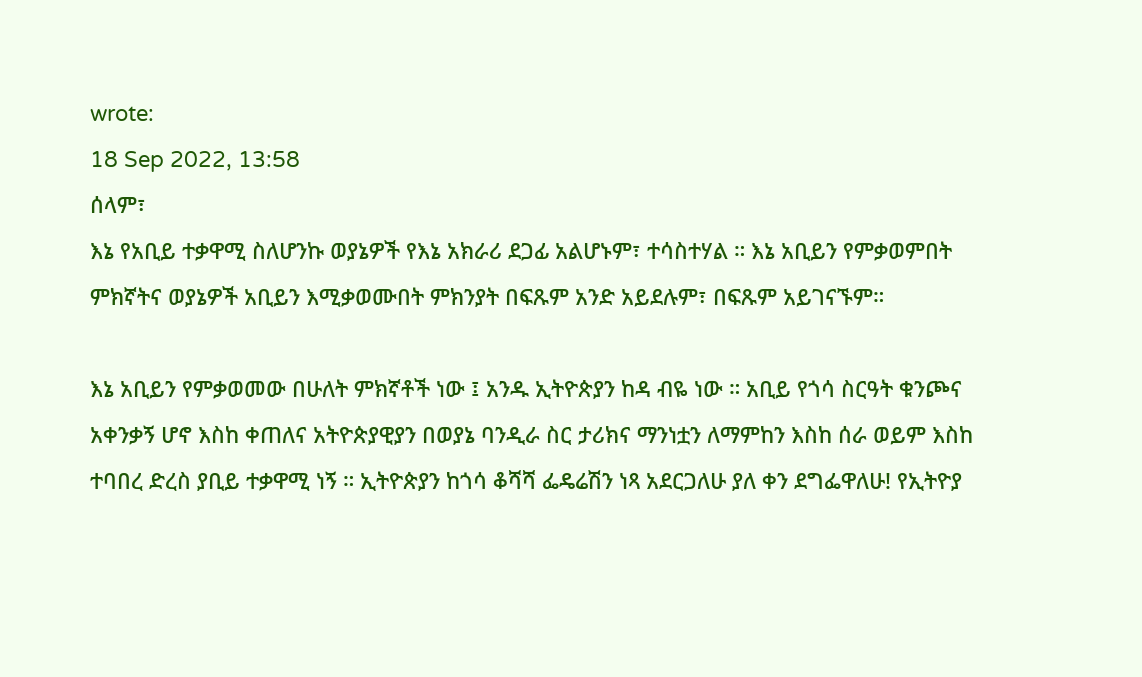wrote:
18 Sep 2022, 13:58
ሰላም፣
እኔ የአቢይ ተቃዋሚ ስለሆንኩ ወያኔዎች የእኔ አክራሪ ደጋፊ አልሆኑም፣ ተሳስተሃል ። እኔ አቢይን የምቃወምበት ምክኛትና ወያኔዎች አቢይን እሚቃወሙበት ምክንያት በፍጹም አንድ አይደሉም፣ በፍጹም አይገናኙም።

እኔ አቢይን የምቃወመው በሁለት ምክኛቶች ነው ፤ አንዱ ኢትዮጵያን ከዳ ብዬ ነው ። አቢይ የጎሳ ስርዓት ቁንጮና አቀንቃኝ ሆኖ እስከ ቀጠለና አትዮጵያዊያን በወያኔ ባንዲራ ስር ታሪክና ማንነቷን ለማምከን እስከ ሰራ ወይም እስከ ተባበረ ድረስ ያቢይ ተቃዋሚ ነኝ ። ኢትዮጵያን ከጎሳ ቆሻሻ ፌዴሬሽን ነጻ አደርጋለሁ ያለ ቀን ደግፌዋለሁ! የኢትዮያ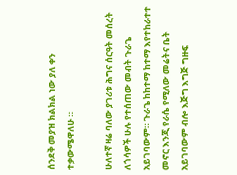ሰንደቅ መያዝ ክልክል ነው ያለ ቀን ተቃውሜዋለሁ ።

ሁለተኛ ዛሬ ባለው ያገሪቱ ሕግና ሰርዓት መሰረት ለጎሳዎች ሁሉ የተሰጠው መብት ጉራጌ አይገባውም። ጉራጌ ከከተማ ከተማ እየተከራተተ መኖር እንጂ የራሴ የሚለው መሬትና ቤት አይገባውም ብሎ እጅግ እግጅ ግዙፍ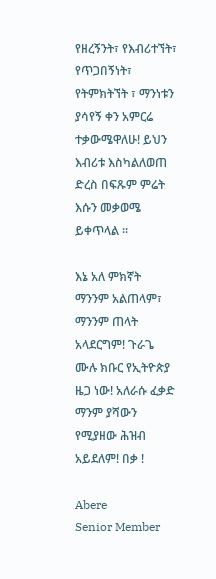የዘረኝንት፣ የእብሪተኘት፣ የጥጋበኝነት፣ የትምክትኘት ፣ ማንነቱን ያሳየኝ ቀን አምርሬ ተቃውሜዋለሁ! ይህን እብሪቱ እስካልለወጠ ድረስ በፍጹም ምሬት እሱን መቃወሜ ይቀጥላል ።

እኔ አለ ምክኛት ማንንም አልጠላም፣ ማንንም ጠላት አላደርግም! ጉራጌ ሙሉ ክቡር የኢትዮጵያ ዜጋ ነው! አለራሱ ፈቃድ ማንም ያሻውን የሚያዘው ሕዝብ አይደለም! በቃ !

Abere
Senior Member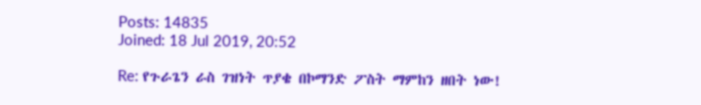Posts: 14835
Joined: 18 Jul 2019, 20:52

Re: የጉራጌን ራስ ገዝነት ጥያቄ በኮማንድ ፖስት ማምከን ዘበት ነው!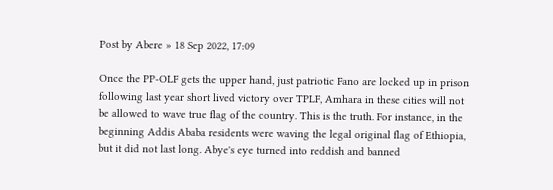Post by Abere » 18 Sep 2022, 17:09

Once the PP-OLF gets the upper hand, just patriotic Fano are locked up in prison following last year short lived victory over TPLF, Amhara in these cities will not be allowed to wave true flag of the country. This is the truth. For instance, in the beginning Addis Ababa residents were waving the legal original flag of Ethiopia, but it did not last long. Abye's eye turned into reddish and banned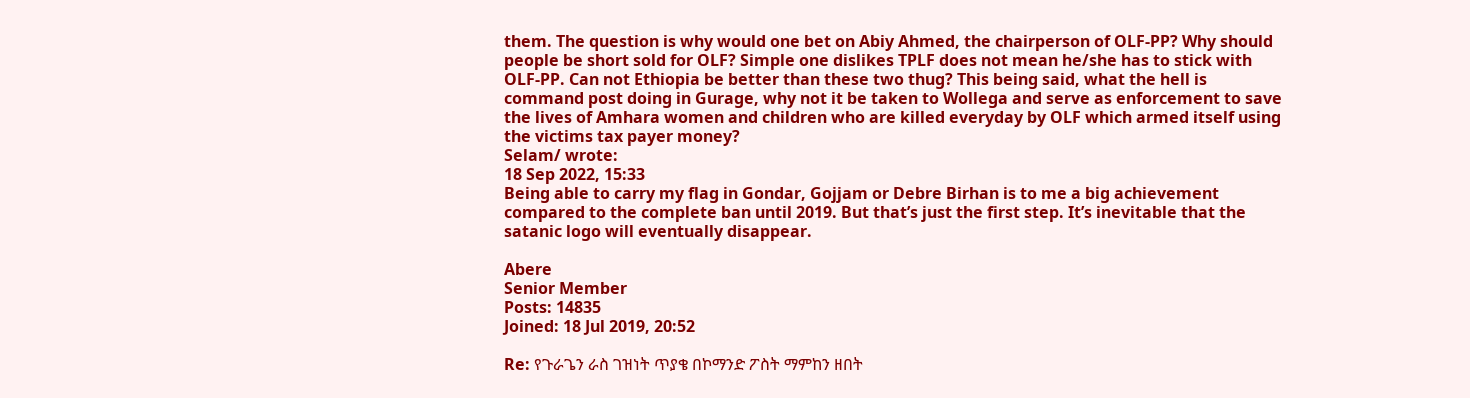them. The question is why would one bet on Abiy Ahmed, the chairperson of OLF-PP? Why should people be short sold for OLF? Simple one dislikes TPLF does not mean he/she has to stick with OLF-PP. Can not Ethiopia be better than these two thug? This being said, what the hell is command post doing in Gurage, why not it be taken to Wollega and serve as enforcement to save the lives of Amhara women and children who are killed everyday by OLF which armed itself using the victims tax payer money?
Selam/ wrote:
18 Sep 2022, 15:33
Being able to carry my flag in Gondar, Gojjam or Debre Birhan is to me a big achievement compared to the complete ban until 2019. But that’s just the first step. It’s inevitable that the satanic logo will eventually disappear.

Abere
Senior Member
Posts: 14835
Joined: 18 Jul 2019, 20:52

Re: የጉራጌን ራስ ገዝነት ጥያቄ በኮማንድ ፖስት ማምከን ዘበት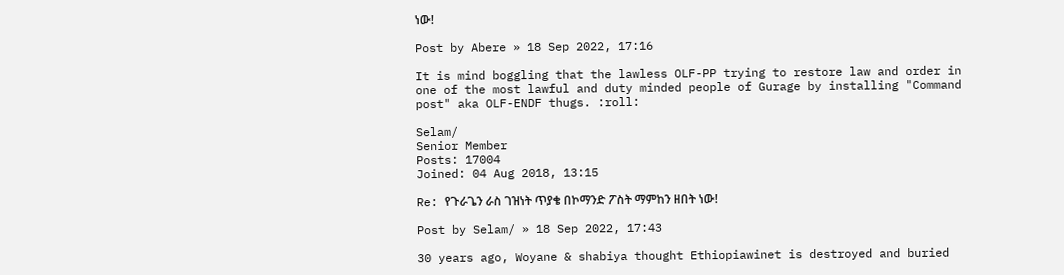ነው!

Post by Abere » 18 Sep 2022, 17:16

It is mind boggling that the lawless OLF-PP trying to restore law and order in one of the most lawful and duty minded people of Gurage by installing "Command post" aka OLF-ENDF thugs. :roll:

Selam/
Senior Member
Posts: 17004
Joined: 04 Aug 2018, 13:15

Re: የጉራጌን ራስ ገዝነት ጥያቄ በኮማንድ ፖስት ማምከን ዘበት ነው!

Post by Selam/ » 18 Sep 2022, 17:43

30 years ago, Woyane & shabiya thought Ethiopiawinet is destroyed and buried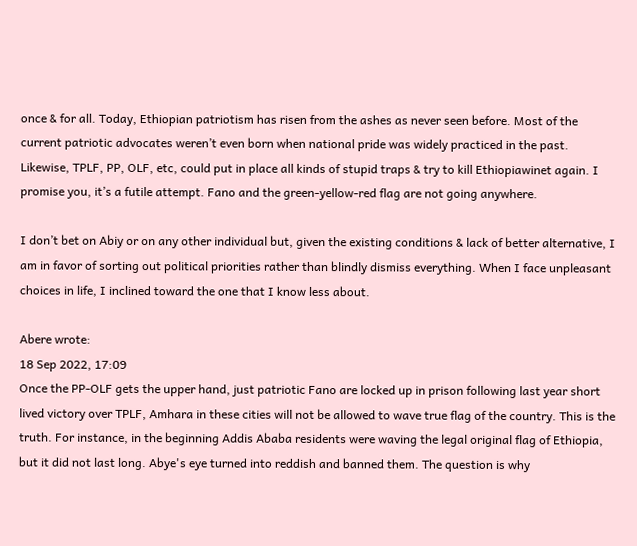once & for all. Today, Ethiopian patriotism has risen from the ashes as never seen before. Most of the current patriotic advocates weren’t even born when national pride was widely practiced in the past. Likewise, TPLF, PP, OLF, etc, could put in place all kinds of stupid traps & try to kill Ethiopiawinet again. I promise you, it’s a futile attempt. Fano and the green-yellow-red flag are not going anywhere.

I don’t bet on Abiy or on any other individual but, given the existing conditions & lack of better alternative, I am in favor of sorting out political priorities rather than blindly dismiss everything. When I face unpleasant choices in life, I inclined toward the one that I know less about.

Abere wrote:
18 Sep 2022, 17:09
Once the PP-OLF gets the upper hand, just patriotic Fano are locked up in prison following last year short lived victory over TPLF, Amhara in these cities will not be allowed to wave true flag of the country. This is the truth. For instance, in the beginning Addis Ababa residents were waving the legal original flag of Ethiopia, but it did not last long. Abye's eye turned into reddish and banned them. The question is why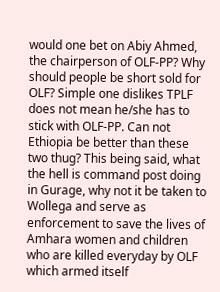would one bet on Abiy Ahmed, the chairperson of OLF-PP? Why should people be short sold for OLF? Simple one dislikes TPLF does not mean he/she has to stick with OLF-PP. Can not Ethiopia be better than these two thug? This being said, what the hell is command post doing in Gurage, why not it be taken to Wollega and serve as enforcement to save the lives of Amhara women and children who are killed everyday by OLF which armed itself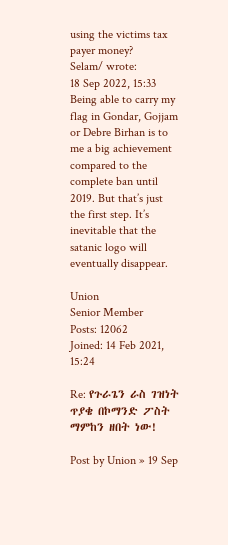using the victims tax payer money?
Selam/ wrote:
18 Sep 2022, 15:33
Being able to carry my flag in Gondar, Gojjam or Debre Birhan is to me a big achievement compared to the complete ban until 2019. But that’s just the first step. It’s inevitable that the satanic logo will eventually disappear.

Union
Senior Member
Posts: 12062
Joined: 14 Feb 2021, 15:24

Re: የጉራጌን ራስ ገዝነት ጥያቄ በኮማንድ ፖስት ማምከን ዘበት ነው!

Post by Union » 19 Sep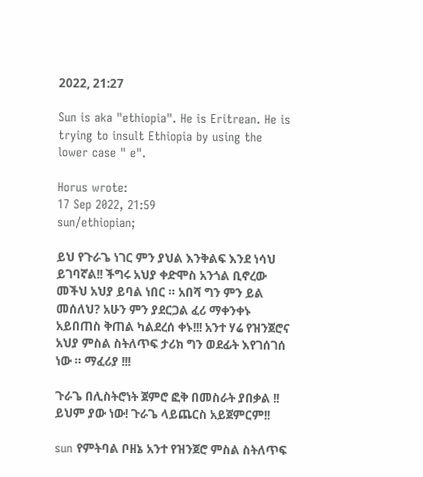2022, 21:27

Sun is aka "ethiopia". He is Eritrean. He is trying to insult Ethiopia by using the lower case " e".

Horus wrote:
17 Sep 2022, 21:59
sun/ethiopian;

ይህ የጉራጌ ነገር ምን ያህል እንቅልፍ እንደ ነሳህ ይገባኛል!! ችግሩ አህያ ቀድሞስ አንጎል ቢኖረው መችህ አህያ ይባል ነበር ። አበሻ ግን ምን ይል መሰለህ? አሁን ምን ያደርጋል ፈሪ ማቀንቀኑ አይበጠስ ቅጠል ካልደረሰ ቀኑ!!! አንተ ሃሬ የዝንጀሮና አህያ ምስል ስትለጥፍ ታሪክ ግን ወደፊት እየገሰገሰ ነው ። ማፈሪያ !!!

ጉራጌ በሊስትሮነት ጀምሮ ፎቅ በመስራት ያበቃል !! ይህም ያው ነው! ጉራጌ ላይጨርስ አይጀምርም!!

sun የምትባል ቦዘኔ አንተ የዝንጀሮ ምስል ስትለጥፍ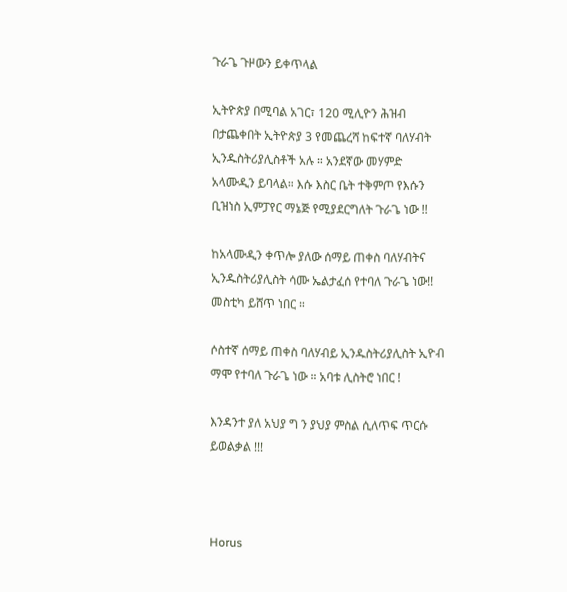ጉራጌ ጉዞውን ይቀጥላል

ኢትዮጵያ በሚባል አገር፣ 120 ሚሊዮን ሕዝብ በታጨቀበት ኢትዮጵያ 3 የመጨረሻ ከፍተኛ ባለሃብት ኢንዱስትሪያሊስቶች አሉ ። አንደኛው መሃምድ አላሙዲን ይባላል። እሱ እስር ቤት ተቅምጦ የእሱን ቢዝነስ ኢምፓየር ማኔጅ የሚያደርግለት ጉራጌ ነው !!

ከአላሙዲን ቀጥሎ ያለው ሰማይ ጠቀስ ባለሃብትና ኢንዱስትሪያሊስት ሳሙ ኤልታፈሰ የተባለ ጉራጌ ነው!! መስቲካ ይሸጥ ነበር ።

ሶስተኛ ሰማይ ጠቀስ ባለሃብይ ኢንዱስትሪያሊስት ኢዮብ ማሞ የተባለ ጉራጌ ነው ። አባቱ ሊስትሮ ነበር !

እንዳንተ ያለ አህያ ግ ን ያህያ ምስል ሲለጥፍ ጥርሱ ይወልቃል !!!



Horus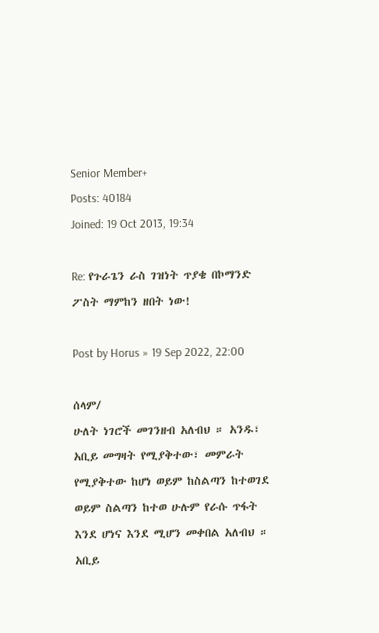Senior Member+
Posts: 40184
Joined: 19 Oct 2013, 19:34

Re: የጉራጌን ራስ ገዝነት ጥያቄ በኮማንድ ፖስት ማምከን ዘበት ነው!

Post by Horus » 19 Sep 2022, 22:00

ሰላም/
ሁለት ነገሮች መገንዘብ አለብህ ። አንዱ፣ አቢይ መግዛት የሚያቅተው፣ መምራት የሚያቅተው ከሆነ ወይም ከስልጣን ከተወገደ ወይም ስልጣን ከተወ ሁሉም የራሱ ጥፋት እንደ ሆነና እንደ ሚሆን መቀበል አለብህ ። አቢይ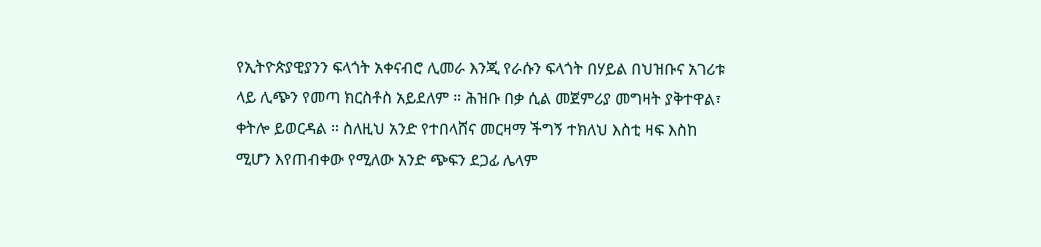የኢትዮጵያዊያንን ፍላጎት አቀናብሮ ሊመራ እንጂ የራሱን ፍላጎት በሃይል በህዝቡና አገሪቱ ላይ ሊጭን የመጣ ክርስቶስ አይደለም ። ሕዝቡ በቃ ሲል መጀምሪያ መግዛት ያቅተዋል፣ ቀትሎ ይወርዳል ። ስለዚህ አንድ የተበላሸና መርዛማ ችግኝ ተክለህ እስቲ ዛፍ እስከ ሚሆን እየጠብቀው የሚለው አንድ ጭፍን ደጋፊ ሌላም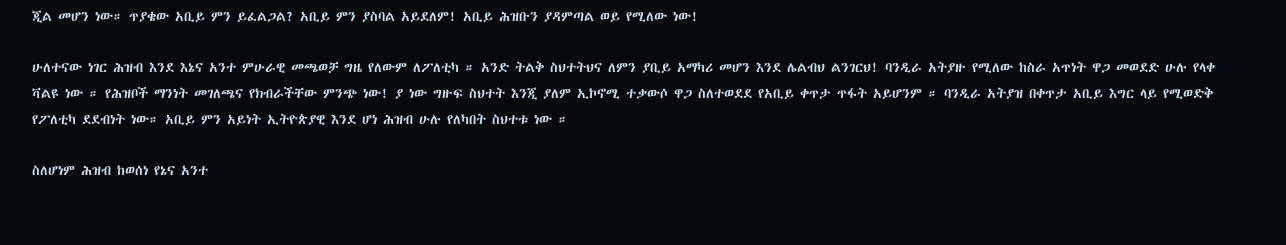ጂል መሆን ነው። ጥያቄው አቢይ ምን ይፈልጋል? አቢይ ምን ያስባል አይደለም! አቢይ ሕዝቡን ያዳምጣል ወይ የሚለው ነው!

ሁለተናው ነገር ሕዝብ እንደ እኔና አንተ ምሁራዊ መጫወቻ ግዜ የለውም ለፖለቲካ ። አንድ ትልቅ ስህተትህና ለምን ያቢይ አማካሪ መሆን እንደ ሌልብህ ልንገርህ! ባንዲራ አትያዙ የሚለው ከስራ አጥነት ዋጋ መወደድ ሁሉ የላቀ ቫልዩ ነው ። የሕዝቦች ማንነት መገለጫና የክብራችቸው ምንጭ ነው! ያ ነው ግዙፍ ስህተት እንጂ ያለም ኢኮኖሚ ተቃውሶ ዋጋ ስለተወደደ የአቢይ ቀጥታ ጥፋት አይሆንም ። ባንዲራ አትያዝ በቀጥታ አቢይ እግር ላይ የሚወድቅ የፖለቲካ ደደብነት ነው። አቢይ ምን አይነት ኢትዮጵያዊ እንደ ሆነ ሕዝብ ሁሉ የለካበት ስህተቱ ነው ።

ስለሆነም ሕዝብ ከወሰነ የኔና አንተ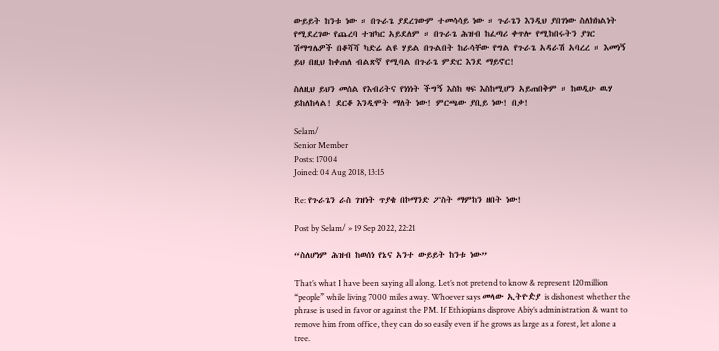ውይይት ከንቱ ነው ። በጉራጌ ያደረገውም ተመሳሳይ ነው ። ጉራጌን እንዲህ ያበገነው ስለክክልነት የሚደረገው የጨረባ ተዝካር አይደለም ። በጉራጌ ሕዝብ ከፈጣሪ ቀጥሎ የሚከበሩትን ያገር ሽማግሌዎች በቆሻሻ ካድሬ ልዩ ሃይል በጉልበት ከራሳቸው የግል የጉራጌ አዳራሽ አባረረ ። እመነኝ ይህ በዚህ ከቀጠለ ብልጽኛ የሚባል በጉራጌ ምድር እንደ ማይኖር!

ስለዚህ ይህን መሰል የእብሪትና የነነነት ችግኝ እስከ ዛፍ እስከሚሆን አይጠበቅም ። ከወዲሁ ዉሃ ይከለከላል! ደርቆ እንዲሞት ማለት ነው! ምርጫው ያቢይ ነው! በቃ!

Selam/
Senior Member
Posts: 17004
Joined: 04 Aug 2018, 13:15

Re: የጉራጌን ራስ ገዝነት ጥያቄ በኮማንድ ፖስት ማምከን ዘበት ነው!

Post by Selam/ » 19 Sep 2022, 22:21

“ስለሆነም ሕዝብ ከወሰነ የኔና አንተ ውይይት ከንቱ ነው”

That’s what I have been saying all along. Let’s not pretend to know & represent 120million “people” while living 7000 miles away. Whoever says መላው ኢትዮዽያ is dishonest whether the phrase is used in favor or against the PM. If Ethiopians disprove Abiy’s administration & want to remove him from office, they can do so easily even if he grows as large as a forest, let alone a tree.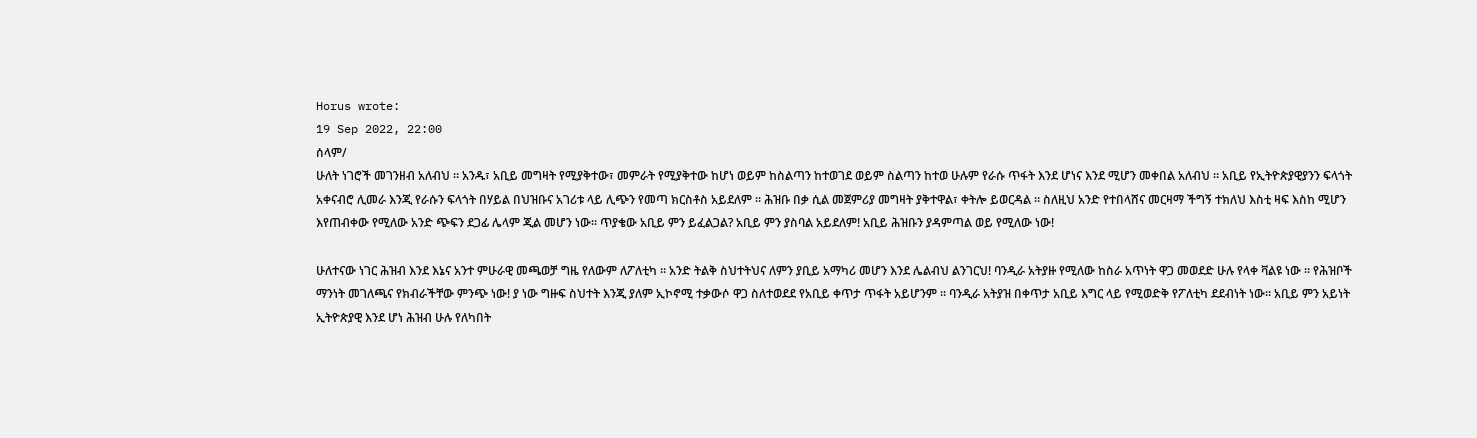Horus wrote:
19 Sep 2022, 22:00
ሰላም/
ሁለት ነገሮች መገንዘብ አለብህ ። አንዱ፣ አቢይ መግዛት የሚያቅተው፣ መምራት የሚያቅተው ከሆነ ወይም ከስልጣን ከተወገደ ወይም ስልጣን ከተወ ሁሉም የራሱ ጥፋት እንደ ሆነና እንደ ሚሆን መቀበል አለብህ ። አቢይ የኢትዮጵያዊያንን ፍላጎት አቀናብሮ ሊመራ እንጂ የራሱን ፍላጎት በሃይል በህዝቡና አገሪቱ ላይ ሊጭን የመጣ ክርስቶስ አይደለም ። ሕዝቡ በቃ ሲል መጀምሪያ መግዛት ያቅተዋል፣ ቀትሎ ይወርዳል ። ስለዚህ አንድ የተበላሸና መርዛማ ችግኝ ተክለህ እስቲ ዛፍ እስከ ሚሆን እየጠብቀው የሚለው አንድ ጭፍን ደጋፊ ሌላም ጂል መሆን ነው። ጥያቄው አቢይ ምን ይፈልጋል? አቢይ ምን ያስባል አይደለም! አቢይ ሕዝቡን ያዳምጣል ወይ የሚለው ነው!

ሁለተናው ነገር ሕዝብ እንደ እኔና አንተ ምሁራዊ መጫወቻ ግዜ የለውም ለፖለቲካ ። አንድ ትልቅ ስህተትህና ለምን ያቢይ አማካሪ መሆን እንደ ሌልብህ ልንገርህ! ባንዲራ አትያዙ የሚለው ከስራ አጥነት ዋጋ መወደድ ሁሉ የላቀ ቫልዩ ነው ። የሕዝቦች ማንነት መገለጫና የክብራችቸው ምንጭ ነው! ያ ነው ግዙፍ ስህተት እንጂ ያለም ኢኮኖሚ ተቃውሶ ዋጋ ስለተወደደ የአቢይ ቀጥታ ጥፋት አይሆንም ። ባንዲራ አትያዝ በቀጥታ አቢይ እግር ላይ የሚወድቅ የፖለቲካ ደደብነት ነው። አቢይ ምን አይነት ኢትዮጵያዊ እንደ ሆነ ሕዝብ ሁሉ የለካበት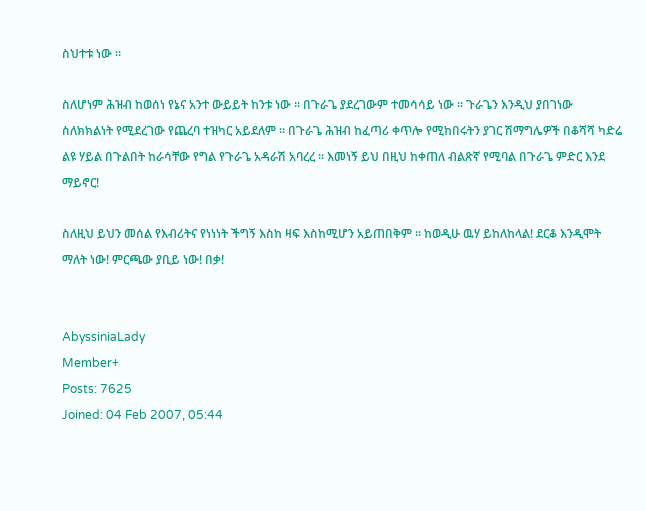ስህተቱ ነው ።

ስለሆነም ሕዝብ ከወሰነ የኔና አንተ ውይይት ከንቱ ነው ። በጉራጌ ያደረገውም ተመሳሳይ ነው ። ጉራጌን እንዲህ ያበገነው ስለክክልነት የሚደረገው የጨረባ ተዝካር አይደለም ። በጉራጌ ሕዝብ ከፈጣሪ ቀጥሎ የሚከበሩትን ያገር ሽማግሌዎች በቆሻሻ ካድሬ ልዩ ሃይል በጉልበት ከራሳቸው የግል የጉራጌ አዳራሽ አባረረ ። እመነኝ ይህ በዚህ ከቀጠለ ብልጽኛ የሚባል በጉራጌ ምድር እንደ ማይኖር!

ስለዚህ ይህን መሰል የእብሪትና የነነነት ችግኝ እስከ ዛፍ እስከሚሆን አይጠበቅም ። ከወዲሁ ዉሃ ይከለከላል! ደርቆ እንዲሞት ማለት ነው! ምርጫው ያቢይ ነው! በቃ!


AbyssiniaLady
Member+
Posts: 7625
Joined: 04 Feb 2007, 05:44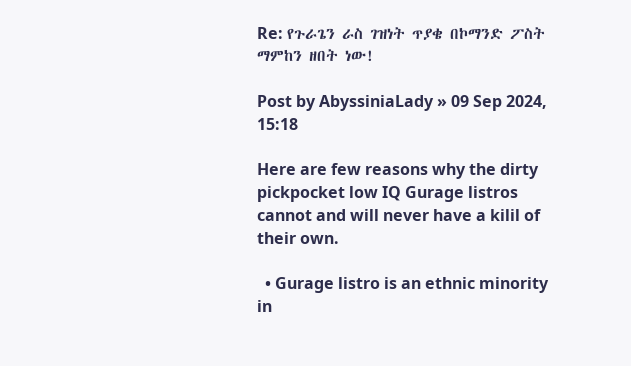Re: የጉራጌን ራስ ገዝነት ጥያቄ በኮማንድ ፖስት ማምከን ዘበት ነው!

Post by AbyssiniaLady » 09 Sep 2024, 15:18

Here are few reasons why the dirty pickpocket low IQ Gurage listros cannot and will never have a kilil of their own.

  • Gurage listro is an ethnic minority in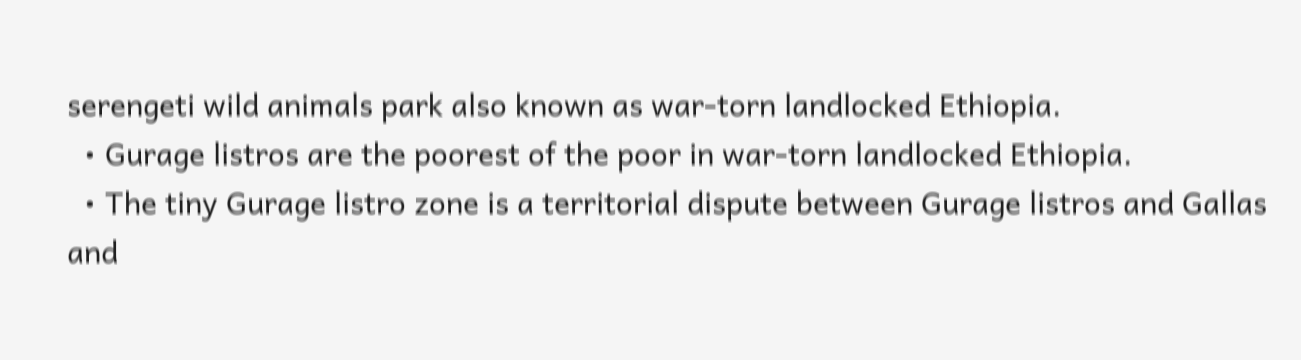serengeti wild animals park also known as war-torn landlocked Ethiopia.
  • Gurage listros are the poorest of the poor in war-torn landlocked Ethiopia.
  • The tiny Gurage listro zone is a territorial dispute between Gurage listros and Gallas and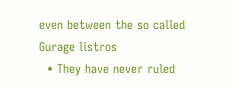even between the so called Gurage listros
  • They have never ruled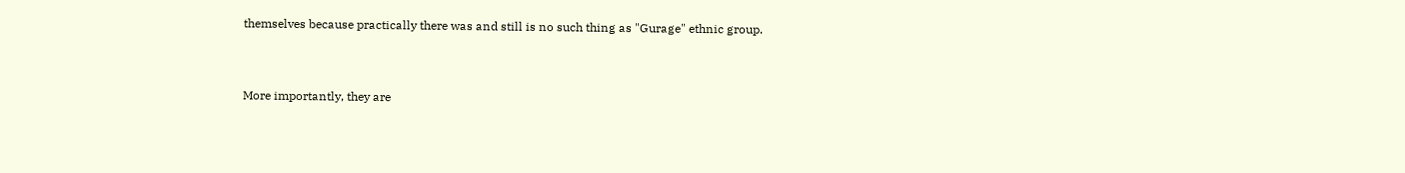themselves because practically there was and still is no such thing as "Gurage" ethnic group.


More importantly, they are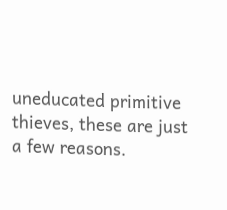uneducated primitive thieves, these are just a few reasons.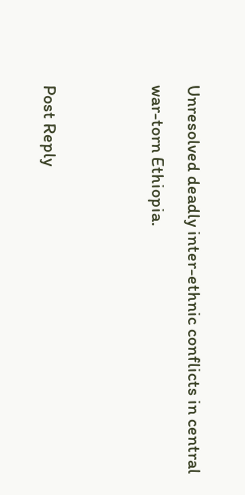Unresolved deadly inter-ethnic conflicts in central war-torn Ethiopia.


Post Reply